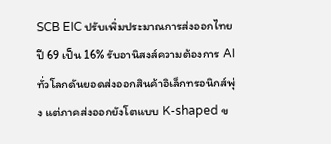SCB EIC ปรับเพิ่มประมาณการส่งออกไทยปี 69 เป็น 16% รับอานิสงส์ความต้องการ AI ทั่วโลกดันยอดส่งออกสินค้าอิเล็กทรอนิกส์พุ่ง แต่ภาคส่งออกยังโตแบบ K-shaped ข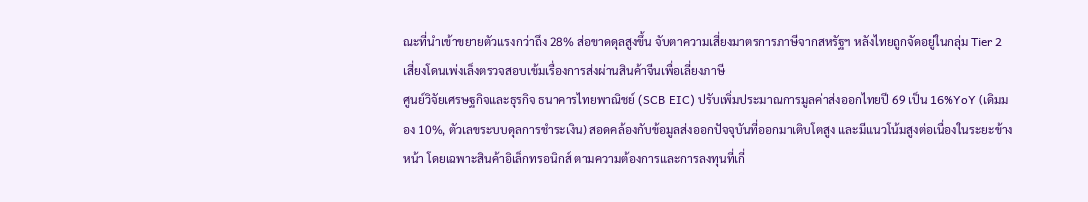ณะที่นำเข้าขยายตัวแรงกว่าถึง 28% ส่อขาดดุลสูงขึ้น จับตาความเสี่ยงมาตรการภาษีจากสหรัฐฯ หลังไทยถูกจัดอยู่ในกลุ่ม Tier 2 เสี่ยงโดนเพ่งเล็งตรวจสอบเข้มเรื่องการส่งผ่านสินค้าจีนเพื่อเลี่ยงภาษี
ศูนย์วิจัยเศรษฐกิจและธุรกิจ ธนาคารไทยพาณิชย์ (SCB EIC) ปรับเพิ่มประมาณการมูลค่าส่งออกไทยปี 69 เป็น 16%YoY (เดิมมอง 10%, ตัวเลขระบบดุลการชำระเงิน) สอดคล้องกับข้อมูลส่งออกปัจจุบันที่ออกมาเติบโตสูง และมีแนวโน้มสูงต่อเนื่องในระยะข้างหน้า โดยเฉพาะสินค้าอิเล็กทรอนิกส์ ตามความต้องการและการลงทุนที่เกี่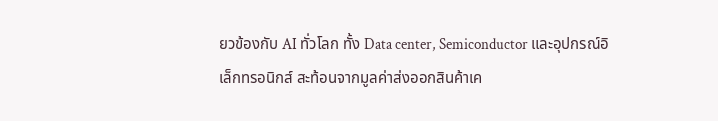ยวข้องกับ AI ทั่วโลก ทั้ง Data center, Semiconductor และอุปกรณ์อิเล็กทรอนิกส์ สะท้อนจากมูลค่าส่งออกสินค้าเค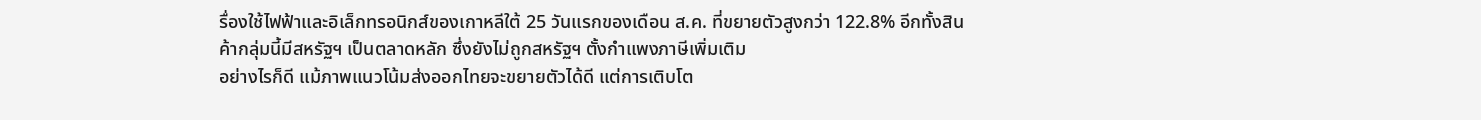รื่องใช้ไฟฟ้าและอิเล็กทรอนิกส์ของเกาหลีใต้ 25 วันแรกของเดือน ส.ค. ที่ขยายตัวสูงกว่า 122.8% อีกทั้งสินค้ากลุ่มนี้มีสหรัฐฯ เป็นตลาดหลัก ซึ่งยังไม่ถูกสหรัฐฯ ตั้งกำแพงภาษีเพิ่มเติม
อย่างไรก็ดี แม้ภาพแนวโน้มส่งออกไทยจะขยายตัวได้ดี แต่การเติบโต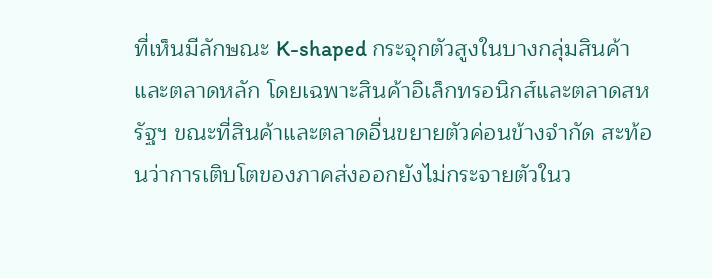ที่เห็นมีลักษณะ K-shaped กระจุกตัวสูงในบางกลุ่มสินค้าและตลาดหลัก โดยเฉพาะสินค้าอิเล็กทรอนิกส์และตลาดสหรัฐฯ ขณะที่สินค้าและตลาดอื่นขยายตัวค่อนข้างจำกัด สะท้อนว่าการเติบโตของภาคส่งออกยังไม่กระจายตัวในว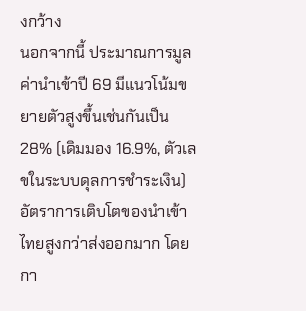งกว้าง
นอกจากนี้ ประมาณการมูลค่านำเข้าปี 69 มีแนวโน้มขยายตัวสูงขึ้นเช่นกันเป็น 28% (เดิมมอง 16.9%, ตัวเลขในระบบดุลการชำระเงิน) อัตราการเติบโตของนำเข้าไทยสูงกว่าส่งออกมาก โดยกา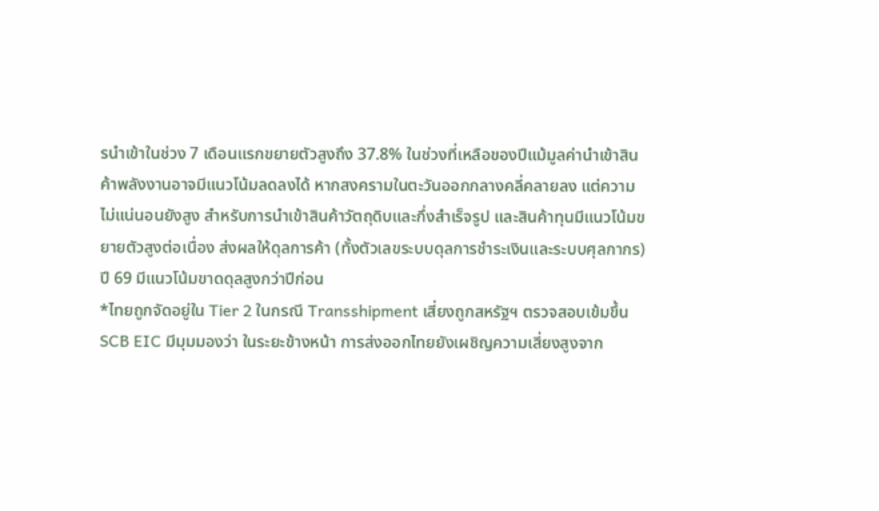รนำเข้าในช่วง 7 เดือนแรกขยายตัวสูงถึง 37.8% ในช่วงที่เหลือของปีแม้มูลค่านำเข้าสินค้าพลังงานอาจมีแนวโน้มลดลงได้ หากสงครามในตะวันออกกลางคลี่คลายลง แต่ความไม่แน่นอนยังสูง สำหรับการนำเข้าสินค้าวัตถุดิบและกึ่งสำเร็จรูป และสินค้าทุนมีแนวโน้มขยายตัวสูงต่อเนื่อง ส่งผลให้ดุลการค้า (ทั้งตัวเลขระบบดุลการชำระเงินและระบบศุลกากร) ปี 69 มีแนวโน้มขาดดุลสูงกว่าปีก่อน
*ไทยถูกจัดอยู่ใน Tier 2 ในกรณี Transshipment เสี่ยงถูกสหรัฐฯ ตรวจสอบเข้มขึ้น
SCB EIC มีมุมมองว่า ในระยะข้างหน้า การส่งออกไทยยังเผชิญความเสี่ยงสูงจาก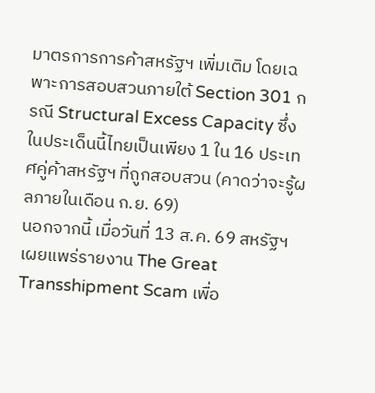มาตรการการค้าสหรัฐฯ เพิ่มเติม โดยเฉพาะการสอบสวนภายใต้ Section 301 กรณี Structural Excess Capacity ซึ่งในประเด็นนี้ไทยเป็นเพียง 1 ใน 16 ประเทศคู่ค้าสหรัฐฯ ที่ถูกสอบสวน (คาดว่าจะรู้ผลภายในเดือน ก.ย. 69)
นอกจากนี้ เมื่อวันที่ 13 ส.ค. 69 สหรัฐฯ เผยแพร่รายงาน The Great Transshipment Scam เพื่อ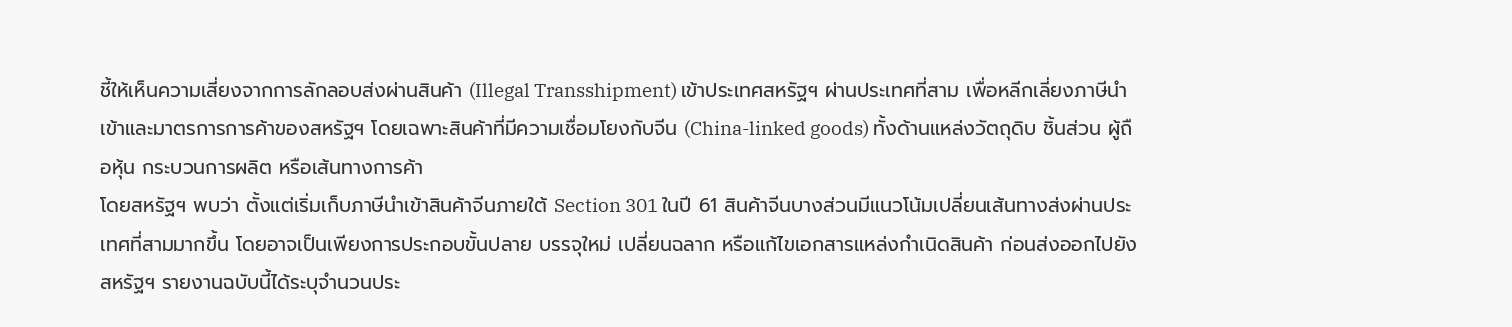ชี้ให้เห็นความเสี่ยงจากการลักลอบส่งผ่านสินค้า (Illegal Transshipment) เข้าประเทศสหรัฐฯ ผ่านประเทศที่สาม เพื่อหลีกเลี่ยงภาษีนำเข้าและมาตรการการค้าของสหรัฐฯ โดยเฉพาะสินค้าที่มีความเชื่อมโยงกับจีน (China-linked goods) ทั้งด้านแหล่งวัตถุดิบ ชิ้นส่วน ผู้ถือหุ้น กระบวนการผลิต หรือเส้นทางการค้า
โดยสหรัฐฯ พบว่า ตั้งแต่เริ่มเก็บภาษีนำเข้าสินค้าจีนภายใต้ Section 301 ในปี 61 สินค้าจีนบางส่วนมีแนวโน้มเปลี่ยนเส้นทางส่งผ่านประเทศที่สามมากขึ้น โดยอาจเป็นเพียงการประกอบขั้นปลาย บรรจุใหม่ เปลี่ยนฉลาก หรือแก้ไขเอกสารแหล่งกำเนิดสินค้า ก่อนส่งออกไปยังสหรัฐฯ รายงานฉบับนี้ได้ระบุจำนวนประ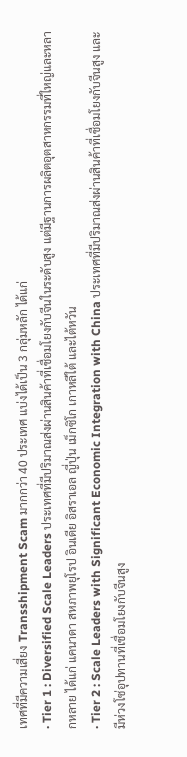เทศที่มีความเสี่ยง Transshipment Scam มากกว่า 40 ประเทศ แบ่งได้เป็น 3 กลุ่มหลัก ได้แก่
· Tier 1 : Diversified Scale Leaders ประเทศที่มีปริมาณส่งผ่านสินค้าที่เชื่อมโยงกับจีนในระดับสูง แต่มีฐานการผลิตอุตสาหกรรมที่ใหญ่และหลากหลาย ได้แก่ แคนาดา สหภาพยุโรป อินเดีย อิสราเอล ญี่ปุ่น เม็กซิโก เกาหลีใต้ และไต้หวัน
· Tier 2 : Scale Leaders with Significant Economic Integration with China ประเทศที่มีปริมาณส่งผ่านสินค้าที่เชื่อมโยงกับจีนสูง และมีห่วงโซ่อุปทานที่เชื่อมโยงกับจีนสูง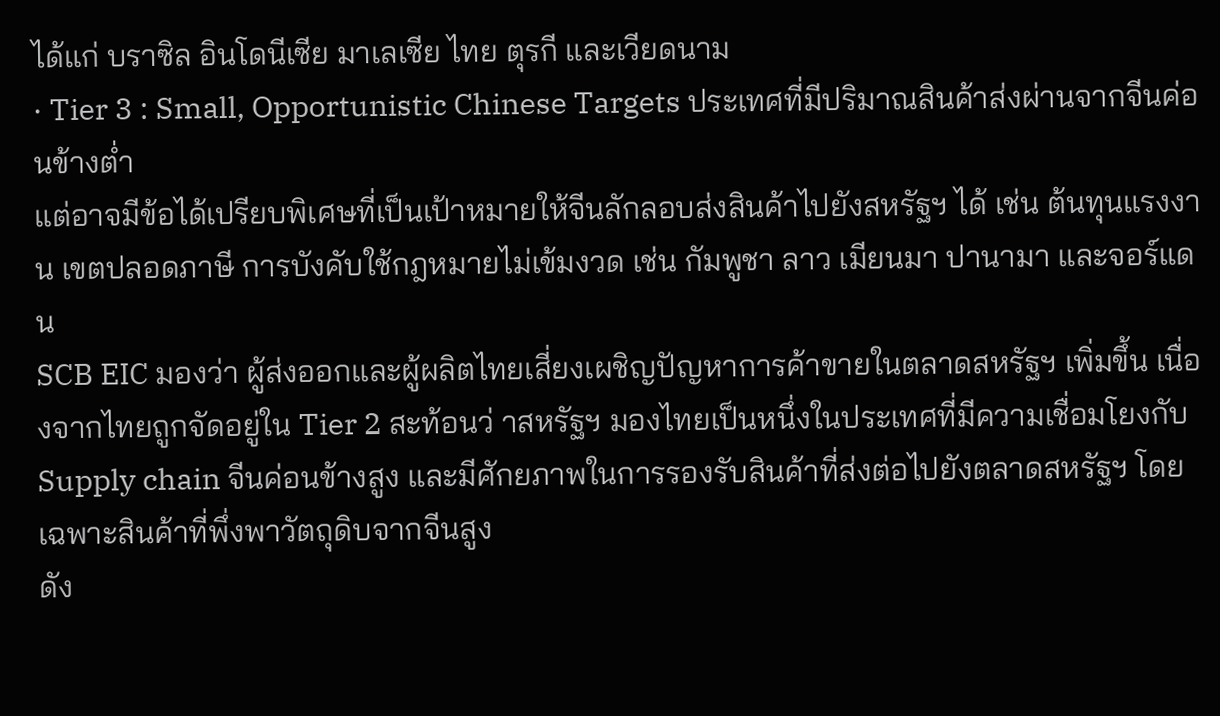ได้แก่ บราซิล อินโดนีเซีย มาเลเซีย ไทย ตุรกี และเวียดนาม
· Tier 3 : Small, Opportunistic Chinese Targets ประเทศที่มีปริมาณสินค้าส่งผ่านจากจีนค่อนข้างต่ำ
แต่อาจมีข้อได้เปรียบพิเศษที่เป็นเป้าหมายให้จีนลักลอบส่งสินค้าไปยังสหรัฐฯ ได้ เช่น ต้นทุนแรงงาน เขตปลอดภาษี การบังคับใช้กฎหมายไม่เข้มงวด เช่น กัมพูชา ลาว เมียนมา ปานามา และจอร์แดน
SCB EIC มองว่า ผู้ส่งออกและผู้ผลิตไทยเสี่ยงเผชิญปัญหาการค้าขายในตลาดสหรัฐฯ เพิ่มขึ้น เนื่องจากไทยถูกจัดอยู่ใน Tier 2 สะท้อนว่ าสหรัฐฯ มองไทยเป็นหนึ่งในประเทศที่มีความเชื่อมโยงกับ Supply chain จีนค่อนข้างสูง และมีศักยภาพในการรองรับสินค้าที่ส่งต่อไปยังตลาดสหรัฐฯ โดยเฉพาะสินค้าที่พึ่งพาวัตถุดิบจากจีนสูง
ดัง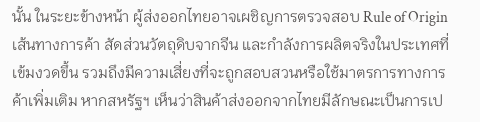นั้น ในระยะข้างหน้า ผู้ส่งออกไทยอาจเผชิญการตรวจสอบ Rule of Origin เส้นทางการค้า สัดส่วนวัตถุดิบจากจีน และกำลังการผลิตจริงในประเทศที่เข้มงวดขึ้น รวมถึงมีความเสี่ยงที่จะถูกสอบสวนหรือใช้มาตรการทางการค้าเพิ่มเติม หากสหรัฐฯ เห็นว่าสินค้าส่งออกจากไทยมีลักษณะเป็นการเป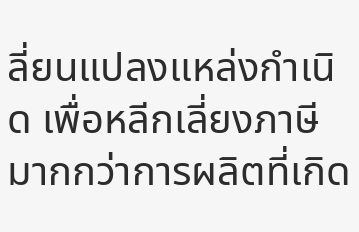ลี่ยนแปลงแหล่งกำเนิด เพื่อหลีกเลี่ยงภาษี มากกว่าการผลิตที่เกิด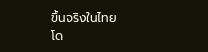ขึ้นจริงในไทย
โด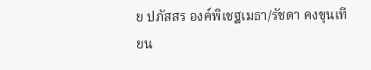ย ปภัสสร องค์พิเชฐเมธา/รัชดา คงขุนเทียน